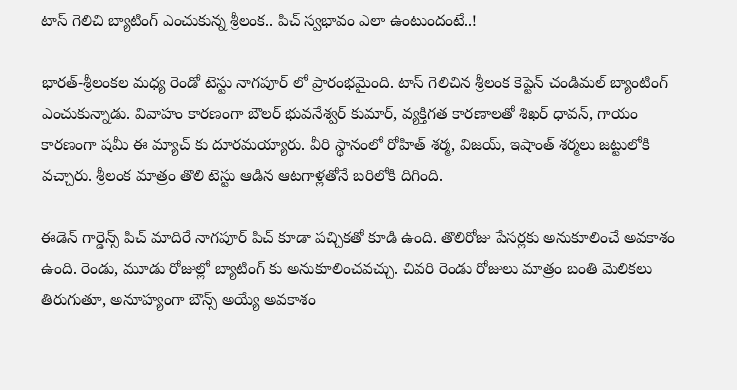టాస్ గెలిచి బ్యాటింగ్ ఎంచుకున్న శ్రీలంక.. పిచ్ స్వభావం ఎలా ఉంటుందంటే..!

భారత్-శ్రీలంకల మధ్య రెండో టెస్టు నాగపూర్ లో ప్రారంభమైంది. టాస్ గెలిచిన శ్రీలంక కెప్టెన్ చండిమల్ బ్యాంటింగ్ ఎంచుకున్నాడు. వివాహం కారణంగా బౌలర్ భువనేశ్వర్ కుమార్, వ్యక్తిగత కారణాలతో శిఖర్ ధావన్, గాయం కారణంగా షమీ ఈ మ్యాచ్ కు దూరమయ్యారు. వీరి స్థానంలో రోహిత్ శర్మ, విజయ్, ఇషాంత్ శర్మలు జట్టులోకి వచ్చారు. శ్రీలంక మాత్రం తొలి టెస్టు ఆడిన ఆటగాళ్లతోనే బరిలోకి దిగింది.

ఈడెన్ గార్డెన్స్ పిచ్ మాదిరే నాగపూర్ పిచ్ కూడా పచ్చికతో కూడి ఉంది. తొలిరోజు పేసర్లకు అనుకూలించే అవకాశం ఉంది. రెండు, మూడు రోజుల్లో బ్యాటింగ్ కు అనుకూలించవచ్చు. చివరి రెండు రోజులు మాత్రం బంతి మెలికలు తిరుగుతూ, అనూహ్యంగా బౌన్స్ అయ్యే అవకాశం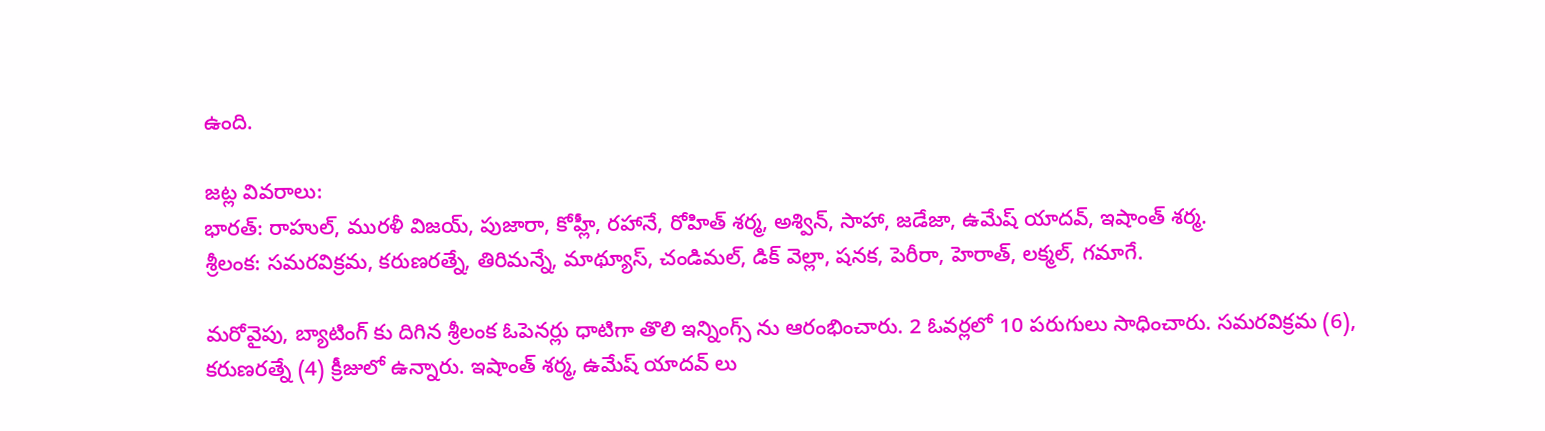ఉంది.

జట్ల వివరాలు:
భారత్: రాహుల్, మురళీ విజయ్, పుజారా, కోహ్లీ, రహానే, రోహిత్ శర్మ, అశ్విన్, సాహా, జడేజా, ఉమేష్ యాదవ్, ఇషాంత్ శర్మ.
శ్రీలంక: సమరవిక్రమ, కరుణరత్నే, తిరిమన్నే, మాథ్యూస్, చండిమల్, డిక్ వెల్లా, షనక, పెరీరా, హెరాత్, లక్మల్, గమాగే.

మరోవైపు, బ్యాటింగ్ కు దిగిన శ్రీలంక ఓపెనర్లు ధాటిగా తొలి ఇన్నింగ్స్ ను ఆరంభించారు. 2 ఓవర్లలో 10 పరుగులు సాధించారు. సమరవిక్రమ (6), కరుణరత్నే (4) క్రీజులో ఉన్నారు. ఇషాంత్ శర్మ, ఉమేష్ యాదవ్ లు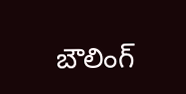బౌలింగ్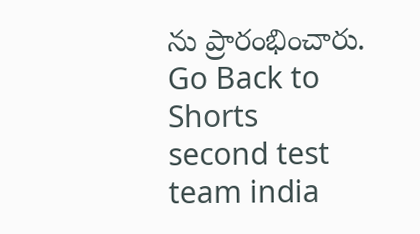ను ప్రారంభించారు.
Go Back to Shorts
second test
team india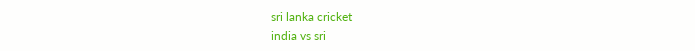sri lanka cricket
india vs sri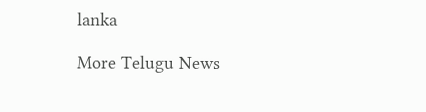lanka

More Telugu News